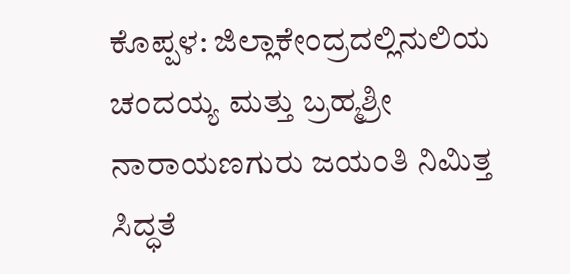ಕೊಪ್ಪಳ: ಜಿಲ್ಲಾಕೇಂದ್ರದಲ್ಲಿನುಲಿಯ ಚಂದಯ್ಯ ಮತ್ತು ಬ್ರಹ್ಮಶ್ರೀ ನಾರಾಯಣಗುರು ಜಯಂತಿ ನಿಮಿತ್ತ ಸಿದ್ಧತೆ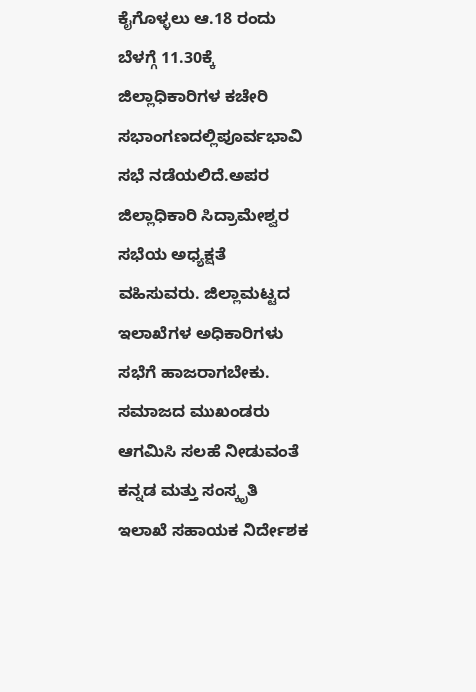ಕೈಗೊಳ್ಳಲು ಆ.18 ರಂದು ಬೆಳಗ್ಗೆ 11.30ಕ್ಕೆ ಜಿಲ್ಲಾಧಿಕಾರಿಗಳ ಕಚೇರಿ ಸಭಾಂಗಣದಲ್ಲಿಪೂರ್ವಭಾವಿ ಸಭೆ ನಡೆಯಲಿದೆ.ಅಪರ ಜಿಲ್ಲಾಧಿಕಾರಿ ಸಿದ್ರಾಮೇಶ್ವರ ಸಭೆಯ ಅಧ್ಯಕ್ಷತೆ ವಹಿಸುವರು. ಜಿಲ್ಲಾಮಟ್ಟದ ಇಲಾಖೆಗಳ ಅಧಿಕಾರಿಗಳು ಸಭೆಗೆ ಹಾಜರಾಗಬೇಕು. ಸಮಾಜದ ಮುಖಂಡರು ಆಗಮಿಸಿ ಸಲಹೆ ನೀಡುವಂತೆ ಕನ್ನಡ ಮತ್ತು ಸಂಸ್ಕೃತಿ ಇಲಾಖೆ ಸಹಾಯಕ ನಿರ್ದೇಶಕ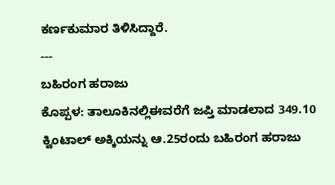ಕರ್ಣಕುಮಾರ ತಿಳಿಸಿದ್ದಾರೆ.
---
ಬಹಿರಂಗ ಹರಾಜು
ಕೊಪ್ಪಳ: ತಾಲೂಕಿನಲ್ಲಿಈವರೆಗೆ ಜಪ್ತಿ ಮಾಡಲಾದ 349.10 ಕ್ವಿಂಟಾಲ್ ಅಕ್ಕಿಯನ್ನು ಆ.25ರಂದು ಬಹಿರಂಗ ಹರಾಜು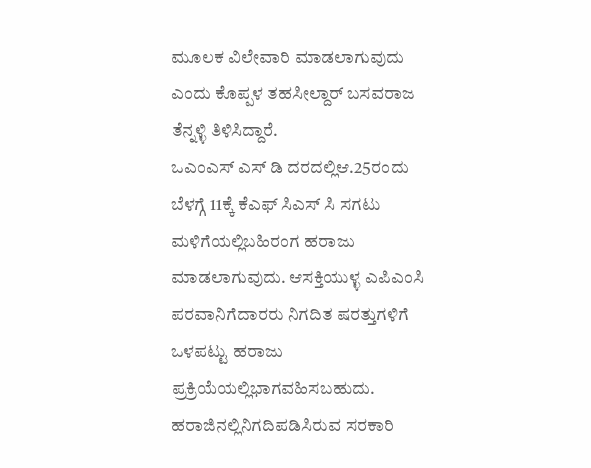ಮೂಲಕ ವಿಲೇವಾರಿ ಮಾಡಲಾಗುವುದು ಎಂದು ಕೊಪ್ಪಳ ತಹಸೀಲ್ದಾರ್ ಬಸವರಾಜ ತೆನ್ನಳ್ಳಿ ತಿಳಿಸಿದ್ದಾರೆ.
ಒಎಂಎಸ್ ಎಸ್ ಡಿ ದರದಲ್ಲಿಆ.25ರಂದು ಬೆಳಗ್ಗೆ 11ಕ್ಕೆ ಕೆಎಫ್ ಸಿಎಸ್ ಸಿ ಸಗಟು ಮಳಿಗೆಯಲ್ಲಿಬಹಿರಂಗ ಹರಾಜು ಮಾಡಲಾಗುವುದು. ಆಸಕ್ತಿಯುಳ್ಳ ಎಪಿಎಂಸಿ ಪರವಾನಿಗೆದಾರರು ನಿಗದಿತ ಷರತ್ತುಗಳಿಗೆ ಒಳಪಟ್ಟು ಹರಾಜು ಪ್ರಕ್ರಿಯೆಯಲ್ಲಿಭಾಗವಹಿಸಬಹುದು.
ಹರಾಜಿನಲ್ಲಿನಿಗದಿಪಡಿಸಿರುವ ಸರಕಾರಿ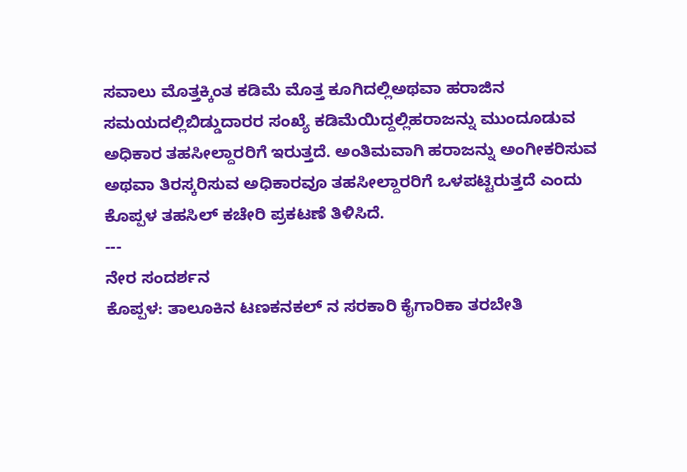ಸವಾಲು ಮೊತ್ತಕ್ಕಿಂತ ಕಡಿಮೆ ಮೊತ್ತ ಕೂಗಿದಲ್ಲಿಅಥವಾ ಹರಾಜಿನ ಸಮಯದಲ್ಲಿಬಿಡ್ಡುದಾರರ ಸಂಖ್ಯೆ ಕಡಿಮೆಯಿದ್ದಲ್ಲಿಹರಾಜನ್ನು ಮುಂದೂಡುವ ಅಧಿಕಾರ ತಹಸೀಲ್ದಾರರಿಗೆ ಇರುತ್ತದೆ. ಅಂತಿಮವಾಗಿ ಹರಾಜನ್ನು ಅಂಗೀಕರಿಸುವ ಅಥವಾ ತಿರಸ್ಕರಿಸುವ ಅಧಿಕಾರವೂ ತಹಸೀಲ್ದಾರರಿಗೆ ಒಳಪಟ್ಟಿರುತ್ತದೆ ಎಂದು ಕೊಪ್ಪಳ ತಹಸಿಲ್ ಕಚೇರಿ ಪ್ರಕಟಣೆ ತಿಳಿಸಿದೆ.
---
ನೇರ ಸಂದರ್ಶನ
ಕೊಪ್ಪಳ: ತಾಲೂಕಿನ ಟಣಕನಕಲ್ ನ ಸರಕಾರಿ ಕೈಗಾರಿಕಾ ತರಬೇತಿ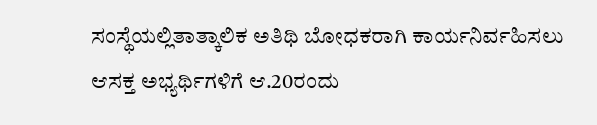ಸಂಸ್ಥೆಯಲ್ಲಿತಾತ್ಕಾಲಿಕ ಅತಿಥಿ ಬೋಧಕರಾಗಿ ಕಾರ್ಯನಿರ್ವಹಿಸಲು ಆಸಕ್ತ ಅಭ್ಯರ್ಥಿಗಳಿಗೆ ಆ.20ರಂದು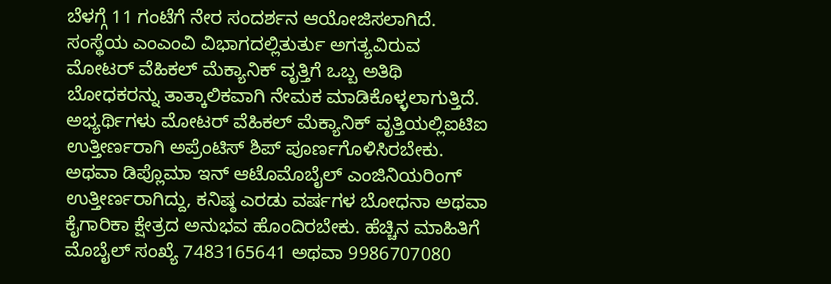ಬೆಳಗ್ಗೆ 11 ಗಂಟೆಗೆ ನೇರ ಸಂದರ್ಶನ ಆಯೋಜಿಸಲಾಗಿದೆ.
ಸಂಸ್ಥೆಯ ಎಂಎಂವಿ ವಿಭಾಗದಲ್ಲಿತುರ್ತು ಅಗತ್ಯವಿರುವ ಮೋಟರ್ ವೆಹಿಕಲ್ ಮೆಕ್ಯಾನಿಕ್ ವೃತ್ತಿಗೆ ಒಬ್ಬ ಅತಿಥಿ ಬೋಧಕರನ್ನು ತಾತ್ಕಾಲಿಕವಾಗಿ ನೇಮಕ ಮಾಡಿಕೊಳ್ಳಲಾಗುತ್ತಿದೆ. ಅಭ್ಯರ್ಥಿಗಳು ಮೋಟರ್ ವೆಹಿಕಲ್ ಮೆಕ್ಯಾನಿಕ್ ವೃತ್ತಿಯಲ್ಲಿಐಟಿಐ ಉತ್ತೀರ್ಣರಾಗಿ ಅಪ್ರೆಂಟಿಸ್ ಶಿಪ್ ಪೂರ್ಣಗೊಳಿಸಿರಬೇಕು. ಅಥವಾ ಡಿಪ್ಲೊಮಾ ಇನ್ ಆಟೊಮೊಬೈಲ್ ಎಂಜಿನಿಯರಿಂಗ್ ಉತ್ತೀರ್ಣರಾಗಿದ್ದು, ಕನಿಷ್ಠ ಎರಡು ವರ್ಷಗಳ ಬೋಧನಾ ಅಥವಾ ಕೈಗಾರಿಕಾ ಕ್ಷೇತ್ರದ ಅನುಭವ ಹೊಂದಿರಬೇಕು. ಹೆಚ್ಚಿನ ಮಾಹಿತಿಗೆ ಮೊಬೈಲ್ ಸಂಖ್ಯೆ 7483165641 ಅಥವಾ 9986707080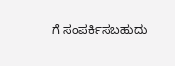ಗೆ ಸಂಪರ್ಕಿಸಬಹುದು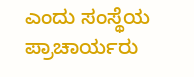ಎಂದು ಸಂಸ್ಥೆಯ ಪ್ರಾಚಾರ್ಯರು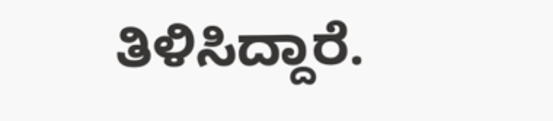ತಿಳಿಸಿದ್ದಾರೆ.